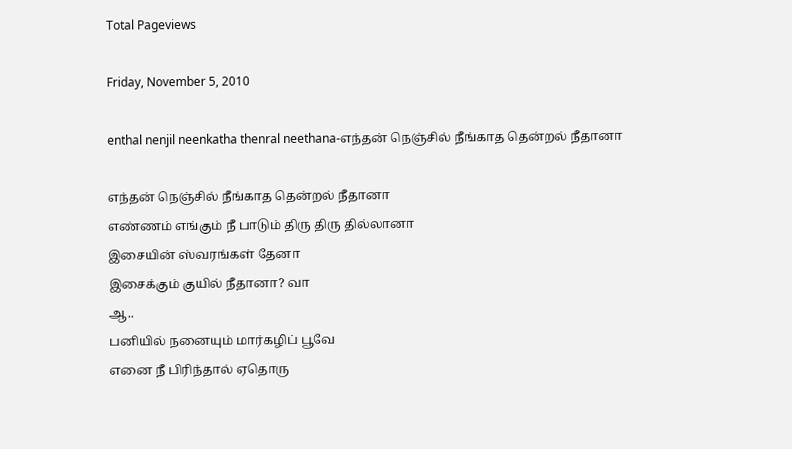Total Pageviews

Friday, November 5, 2010

enthal nenjil neenkatha thenral neethana-எந்தன் நெஞ்சில் நீங்காத தென்றல் நீதானா

எந்தன் நெஞ்சில் நீங்காத தென்றல் நீதானா
எண்ணம் எங்கும் நீ பாடும் திரு திரு தில்லானா
இசையின் ஸ்வரங்கள் தேனா
இசைக்கும் குயில் நீதானா? வா
ஆ..
பனியில் நனையும் மார்கழிப் பூவே
எனை நீ பிரிந்தால் ஏதொரு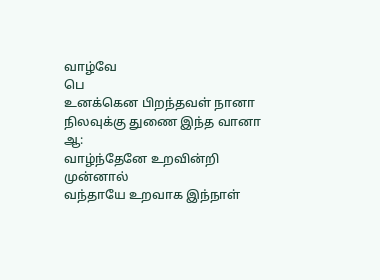வாழ்வே
பெ
உனக்கென பிறந்தவள் நானா
நிலவுக்கு துணை இந்த வானா
ஆ:
வாழ்ந்தேனே உறவின்றி முன்னால்
வந்தாயே உறவாக இந்நாள்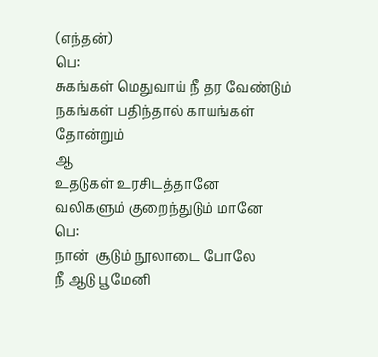(எந்தன்)
பெ:
சுகங்கள் மெதுவாய் நீ தர வேண்டும்
நகங்கள் பதிந்தால் காயங்கள் தோன்றும்
ஆ
உதடுகள் உரசிடத்தானே
வலிகளும் குறைந்துடும் மானே
பெ:
நான்  சூடும் நூலாடை போலே
நீ ஆடு பூமேனி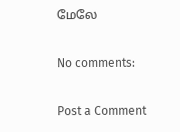மேலே

No comments:

Post a Comment